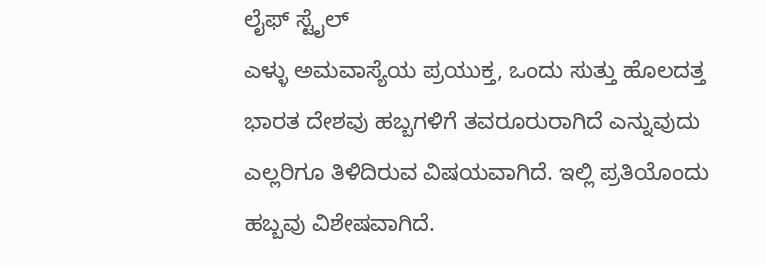ಲೈಫ್ ಸ್ಟೈಲ್
ಎಳ್ಳು ಅಮವಾಸ್ಯೆಯ ಪ್ರಯುಕ್ತ, ಒಂದು ಸುತ್ತು ಹೊಲದತ್ತ
ಭಾರತ ದೇಶವು ಹಬ್ಬಗಳಿಗೆ ತವರೂರುರಾಗಿದೆ ಎನ್ನುವುದು ಎಲ್ಲರಿಗೂ ತಿಳಿದಿರುವ ವಿಷಯವಾಗಿದೆ. ಇಲ್ಲಿ ಪ್ರತಿಯೊಂದು ಹಬ್ಬವು ವಿಶೇಷವಾಗಿದೆ.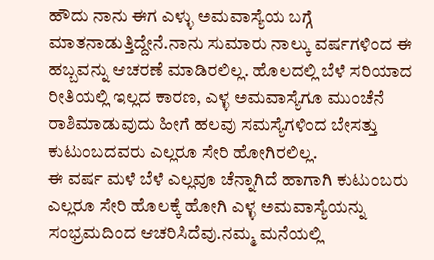ಹೌದು ನಾನು ಈಗ ಎಳ್ಳು ಅಮವಾಸ್ಯೆಯ ಬಗ್ಗೆ ಮಾತನಾಡುತ್ತಿದ್ದೇನೆ.ನಾನು ಸುಮಾರು ನಾಲ್ಕು ವರ್ಷಗಳಿಂದ ಈ ಹಬ್ಬವನ್ನು ಆಚರಣೆ ಮಾಡಿರಲಿಲ್ಲ. ಹೊಲದಲ್ಲಿ ಬೆಳೆ ಸರಿಯಾದ ರೀತಿಯಲ್ಲಿ ಇಲ್ಲದ ಕಾರಣ, ಎಳ್ಳ ಅಮವಾಸ್ಯೆಗೂ ಮುಂಚೆನೆ ರಾಶಿಮಾಡುವುದು ಹೀಗೆ ಹಲವು ಸಮಸ್ಯೆಗಳಿಂದ ಬೇಸತ್ತು ಕುಟುಂಬದವರು ಎಲ್ಲರೂ ಸೇರಿ ಹೋಗಿರಲಿಲ್ಲ.
ಈ ವರ್ಷ ಮಳೆ ಬೆಳೆ ಎಲ್ಲವೂ ಚೆನ್ನಾಗಿದೆ ಹಾಗಾಗಿ ಕುಟುಂಬರು ಎಲ್ಲರೂ ಸೇರಿ ಹೊಲಕ್ಕೆ ಹೋಗಿ ಎಳ್ಳ ಅಮವಾಸ್ಯೆಯನ್ನು ಸಂಭ್ರಮದಿಂದ ಆಚರಿಸಿದೆವು.ನಮ್ಮ ಮನೆಯಲ್ಲಿ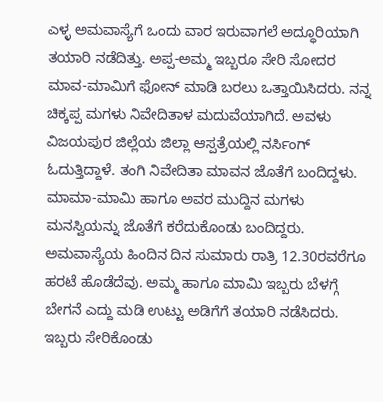ಎಳ್ಳ ಅಮವಾಸ್ಯೆಗೆ ಒಂದು ವಾರ ಇರುವಾಗಲೆ ಅದ್ಧೂರಿಯಾಗಿ ತಯಾರಿ ನಡೆದಿತ್ತು. ಅಪ್ಪ-ಅಮ್ಮ ಇಬ್ಬರೂ ಸೇರಿ ಸೋದರ ಮಾವ-ಮಾಮಿಗೆ ಫೋನ್ ಮಾಡಿ ಬರಲು ಒತ್ತಾಯಿಸಿದರು. ನನ್ನ ಚಿಕ್ಕಪ್ಪ ಮಗಳು ನಿವೇದಿತಾಳ ಮದುವೆಯಾಗಿದೆ. ಅವಳು ವಿಜಯಪುರ ಜಿಲ್ಲೆಯ ಜಿಲ್ಲಾ ಆಸ್ಪತ್ರೆಯಲ್ಲಿ ನರ್ಸಿಂಗ್ ಓದುತ್ತಿದ್ದಾಳೆ. ತಂಗಿ ನಿವೇದಿತಾ ಮಾವನ ಜೊತೆಗೆ ಬಂದಿದ್ದಳು. ಮಾಮಾ-ಮಾಮಿ ಹಾಗೂ ಅವರ ಮುದ್ದಿನ ಮಗಳು ಮನಸ್ವಿಯನ್ನು ಜೊತೆಗೆ ಕರೆದುಕೊಂಡು ಬಂದಿದ್ದರು.
ಅಮವಾಸ್ಯೆಯ ಹಿಂದಿನ ದಿನ ಸುಮಾರು ರಾತ್ರಿ 12.30ರವರೆಗೂ ಹರಟೆ ಹೊಡೆದೆವು. ಅಮ್ಮ ಹಾಗೂ ಮಾಮಿ ಇಬ್ಬರು ಬೆಳಗ್ಗೆ ಬೇಗನೆ ಎದ್ದು ಮಡಿ ಉಟ್ಟು ಅಡಿಗೆಗೆ ತಯಾರಿ ನಡೆಸಿದರು. ಇಬ್ಬರು ಸೇರಿಕೊಂಡು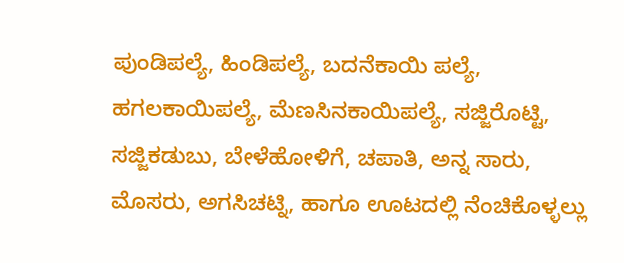ಪುಂಡಿಪಲ್ಯೆ, ಹಿಂಡಿಪಲ್ಯೆ, ಬದನೆಕಾಯಿ ಪಲ್ಯೆ, ಹಗಲಕಾಯಿಪಲ್ಯೆ, ಮೆಣಸಿನಕಾಯಿಪಲ್ಯೆ, ಸಜ್ಜಿರೊಟ್ಟಿ, ಸಜ್ಜಿಕಡುಬು, ಬೇಳೆಹೋಳಿಗೆ, ಚಪಾತಿ, ಅನ್ನ ಸಾರು, ಮೊಸರು, ಅಗಸಿಚಟ್ನಿ, ಹಾಗೂ ಊಟದಲ್ಲಿ ನೆಂಚಿಕೊಳ್ಳಲ್ಲು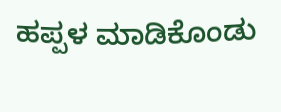ಹಪ್ಪಳ ಮಾಡಿಕೊಂಡು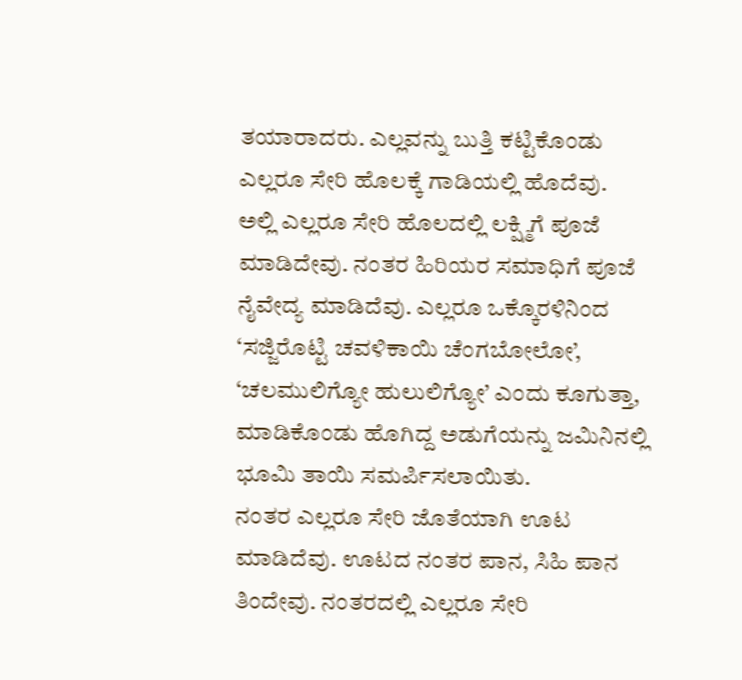ತಯಾರಾದರು. ಎಲ್ಲವನ್ನು ಬುತ್ತಿ ಕಟ್ಟಿಕೊಂಡು ಎಲ್ಲರೂ ಸೇರಿ ಹೊಲಕ್ಕೆ ಗಾಡಿಯಲ್ಲಿ ಹೊದೆವು.
ಅಲ್ಲಿ ಎಲ್ಲರೂ ಸೇರಿ ಹೊಲದಲ್ಲಿ ಲಕ್ಷ್ಮಿಗೆ ಪೂಜೆ ಮಾಡಿದೇವು. ನಂತರ ಹಿರಿಯರ ಸಮಾಧಿಗೆ ಪೂಜೆ ನೈವೇದ್ಯ ಮಾಡಿದೆವು. ಎಲ್ಲರೂ ಒಕ್ಕೊರಳಿನಿಂದ ‘ಸಜ್ಜಿರೊಟ್ಟಿ ಚವಳಿಕಾಯಿ ಚೆಂಗಬೋಲೋ’, ‘ಚಲಮುಲಿಗ್ಯೋ ಹುಲುಲಿಗ್ಯೋ’ ಎಂದು ಕೂಗುತ್ತಾ, ಮಾಡಿಕೊಂಡು ಹೊಗಿದ್ದ ಅಡುಗೆಯನ್ನು ಜಮಿನಿನಲ್ಲಿ ಭೂಮಿ ತಾಯಿ ಸಮರ್ಪಿಸಲಾಯಿತು.
ನಂತರ ಎಲ್ಲರೂ ಸೇರಿ ಜೊತೆಯಾಗಿ ಊಟ ಮಾಡಿದೆವು. ಊಟದ ನಂತರ ಪಾನ, ಸಿಹಿ ಪಾನ ತಿಂದೇವು. ನಂತರದಲ್ಲಿ ಎಲ್ಲರೂ ಸೇರಿ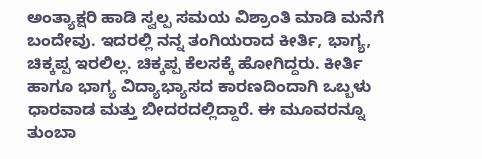ಅಂತ್ಯಾಕ್ಷರಿ ಹಾಡಿ ಸ್ವಲ್ಪ ಸಮಯ ವಿಶ್ರಾಂತಿ ಮಾಡಿ ಮನೆಗೆ ಬಂದೇವು. ಇದರಲ್ಲಿ ನನ್ನ ತಂಗಿಯರಾದ ಕೀರ್ತಿ, ಭಾಗ್ಯ, ಚಿಕ್ಕಪ್ಪ ಇರಲಿಲ್ಲ. ಚಿಕ್ಕಪ್ಪ ಕೆಲಸಕ್ಕೆ ಹೋಗಿದ್ದರು. ಕೀರ್ತಿ ಹಾಗೂ ಭಾಗ್ಯ ವಿದ್ಯಾಭ್ಯಾಸದ ಕಾರಣದಿಂದಾಗಿ ಒಬ್ಬಳು ಧಾರವಾಡ ಮತ್ತು ಬೀದರದಲ್ಲಿದ್ದಾರೆ. ಈ ಮೂವರನ್ನೂ ತುಂಬಾ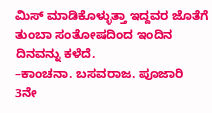ಮಿಸ್ ಮಾಡಿಕೊಳ್ಳುತ್ತಾ ಇದ್ದವರ ಜೊತೆಗೆ ತುಂಬಾ ಸಂತೋಷದಿಂದ ಇಂದಿನ ದಿನವನ್ನು ಕಳೆದೆ.
–ಕಾಂಚನಾ. ಬಸವರಾಜ. ಪೂಜಾರಿ
3ನೇ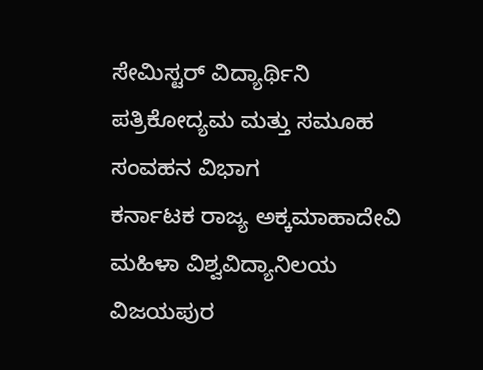ಸೇಮಿಸ್ಟರ್ ವಿದ್ಯಾರ್ಥಿನಿ
ಪತ್ರಿಕೋದ್ಯಮ ಮತ್ತು ಸಮೂಹ ಸಂವಹನ ವಿಭಾಗ
ಕರ್ನಾಟಕ ರಾಜ್ಯ ಅಕ್ಕಮಾಹಾದೇವಿ ಮಹಿಳಾ ವಿಶ್ವವಿದ್ಯಾನಿಲಯ
ವಿಜಯಪುರ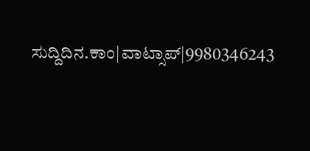ಸುದ್ದಿದಿನ.ಕಾಂ|ವಾಟ್ಸಾಪ್|9980346243